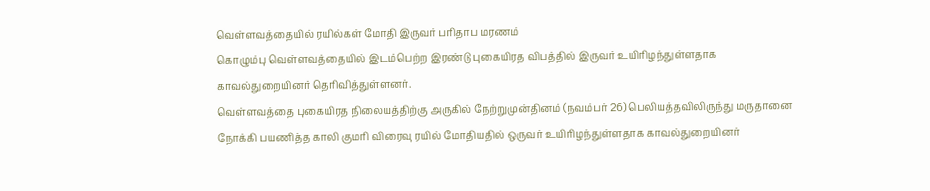வெள்ளவத்தையில் ரயில்கள் மோதி இருவர் பரிதாப மரணம்
கொழும்பு வெள்ளவத்தையில் இடம்பெற்ற இரண்டு புகையிரத விபத்தில் இருவர் உயிரிழந்துள்ளதாக காவல்துறையினர் தெரிவித்துள்ளனர்.
வெள்ளவத்தை புகையிரத நிலையத்திற்கு அருகில் நேற்றுமுன்தினம் (நவம்பர் 26) பெலியத்தவிலிருந்து மருதானை நோக்கி பயணித்த காலி குமரி விரைவு ரயில் மோதியதில் ஒருவர் உயிரிழந்துள்ளதாக காவல்துறையினர்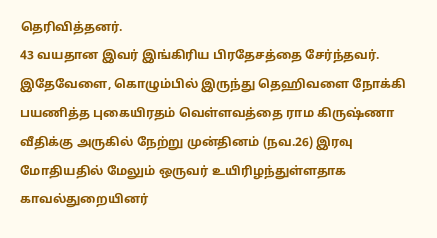தெரிவித்தனர்.
43 வயதான இவர் இங்கிரிய பிரதேசத்தை சேர்ந்தவர். இதேவேளை, கொழும்பில் இருந்து தெஹிவளை நோக்கி பயணித்த புகையிரதம் வெள்ளவத்தை ராம கிருஷ்ணா வீதிக்கு அருகில் நேற்று முன்தினம் (நவ.26) இரவு மோதியதில் மேலும் ஒருவர் உயிரிழந்துள்ளதாக காவல்துறையினர்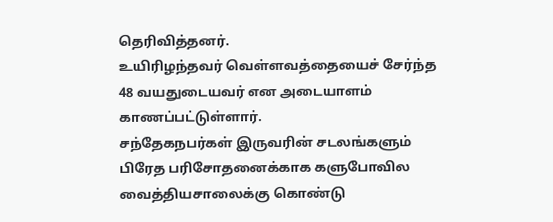தெரிவித்தனர்.
உயிரிழந்தவர் வெள்ளவத்தையைச் சேர்ந்த 48 வயதுடையவர் என அடையாளம் காணப்பட்டுள்ளார்.
சந்தேகநபர்கள் இருவரின் சடலங்களும் பிரேத பரிசோதனைக்காக களுபோவில வைத்தியசாலைக்கு கொண்டு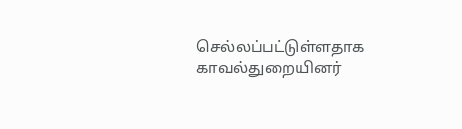செல்லப்பட்டுள்ளதாக காவல்துறையினர்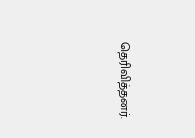தெரிவித்தனர்.